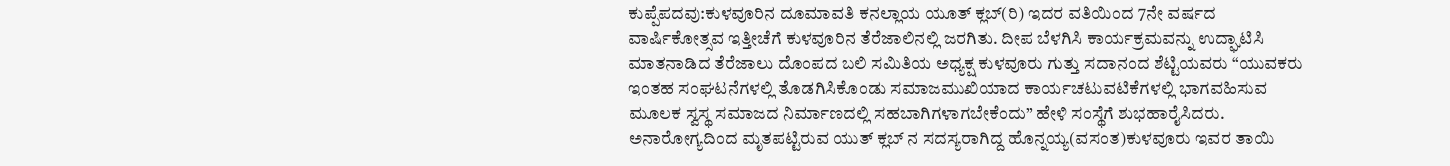ಕುಪ್ಪೆಪದವು:ಕುಳವೂರಿನ ದೂಮಾವತಿ ಕನಲ್ಲಾಯ ಯೂತ್ ಕ್ಲಬ್(ರಿ) ಇದರ ವತಿಯಿಂದ 7ನೇ ವರ್ಷದ ವಾರ್ಷಿಕೋತ್ಸವ ಇತ್ತೀಚೆಗೆ ಕುಳವೂರಿನ ತೆರೆಜಾಲಿನಲ್ಲಿ ಜರಗಿತು. ದೀಪ ಬೆಳಗಿಸಿ ಕಾರ್ಯಕ್ರಮವನ್ನು ಉದ್ಘಾಟಿಸಿ ಮಾತನಾಡಿದ ತೆರೆಜಾಲು ದೊಂಪದ ಬಲಿ ಸಮಿತಿಯ ಅಧ್ಯಕ್ಷ ಕುಳವೂರು ಗುತ್ತು ಸದಾನಂದ ಶೆಟ್ಟಿಯವರು “ಯುವಕರು ಇಂತಹ ಸಂಘಟನೆಗಳಲ್ಲಿ ತೊಡಗಿಸಿಕೊಂಡು ಸಮಾಜಮುಖಿಯಾದ ಕಾರ್ಯಚಟುವಟಿಕೆಗಳಲ್ಲಿ ಭಾಗವಹಿಸುವ ಮೂಲಕ ಸ್ವಸ್ಥ ಸಮಾಜದ ನಿರ್ಮಾಣದಲ್ಲಿ ಸಹಬಾಗಿಗಳಾಗಬೇಕೆಂದು” ಹೇಳಿ ಸಂಸ್ಥೆಗೆ ಶುಭಹಾರೈಸಿದರು.
ಅನಾರೋಗ್ಯದಿಂದ ಮೃತಪಟ್ಟಿರುವ ಯುತ್ ಕ್ಲಬ್ ನ ಸದಸ್ಯರಾಗಿದ್ದ ಹೊನ್ನಯ್ಯ(ವಸಂತ)ಕುಳವೂರು ಇವರ ತಾಯಿ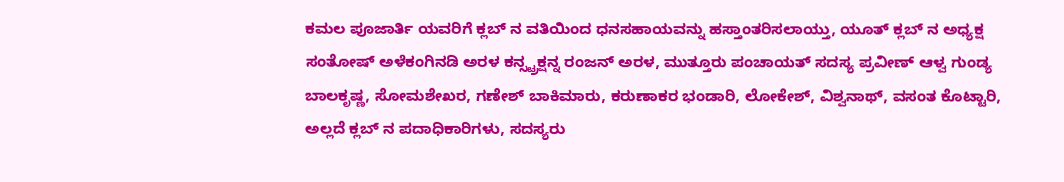ಕಮಲ ಪೂಜಾರ್ತಿ ಯವರಿಗೆ ಕ್ಲಬ್ ನ ವತಿಯಿಂದ ಧನಸಹಾಯವನ್ನು ಹಸ್ತಾಂತರಿಸಲಾಯ್ತು, ಯೂತ್ ಕ್ಲಬ್ ನ ಅಧ್ಯಕ್ಷ ಸಂತೋಷ್ ಅಳೆಕಂಗಿನಡಿ ಅರಳ ಕನ್ಸ್ಟ್ರಕ್ಷನ್ನ ರಂಜನ್ ಅರಳ, ಮುತ್ತೂರು ಪಂಚಾಯತ್ ಸದಸ್ಯ ಪ್ರವೀಣ್ ಆಳ್ವ ಗುಂಡ್ಯ ಬಾಲಕೃಷ್ಣ, ಸೋಮಶೇಖರ, ಗಣೇಶ್ ಬಾಕಿಮಾರು, ಕರುಣಾಕರ ಭಂಡಾರಿ, ಲೋಕೇಶ್, ವಿಶ್ವನಾಥ್, ವಸಂತ ಕೊಟ್ಟಾರಿ, ಅಲ್ಲದೆ ಕ್ಲಬ್ ನ ಪದಾಧಿಕಾರಿಗಳು, ಸದಸ್ಯರು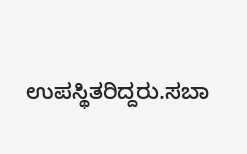ಉಪಸ್ಥಿತರಿದ್ದರು.ಸಬಾ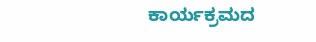ಕಾರ್ಯಕ್ರಮದ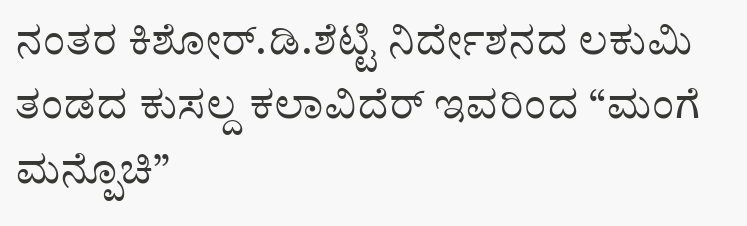ನಂತರ ಕಿಶೋರ್.ಡಿ.ಶೆಟ್ಟಿ ನಿರ್ದೇಶನದ ಲಕುಮಿ ತಂಡದ ಕುಸಲ್ದ ಕಲಾವಿದೆರ್ ಇವರಿಂದ “ಮಂಗೆ ಮನ್ಪೊಚಿ”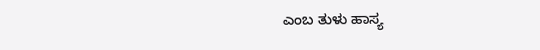ಎಂಬ ತುಳು ಹಾಸ್ಯ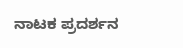ನಾಟಕ ಪ್ರದರ್ಶನ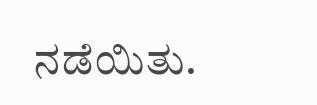ನಡೆಯಿತು.